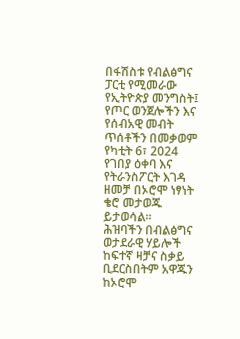በፋሽስቱ የብልፅግና ፓርቲ የሚመራው የኢትዮጵያ መንግስት፤ የጦር ወንጀሎችን እና የሰብአዊ መብት ጥሰቶችን በመቃወም የካቲት 6፣ 2024 የገበያ ዕቀባ እና የትራንስፖርት እገዳ ዘመቻ በኦሮሞ ነፃነት ቄሮ መታወጁ ይታወሳል።
ሕዝባችን በብልፅግና ወታደራዊ ሃይሎች ከፍተኛ ዛቻና ስቃይ ቢደርስበትም አዋጁን ከኦሮሞ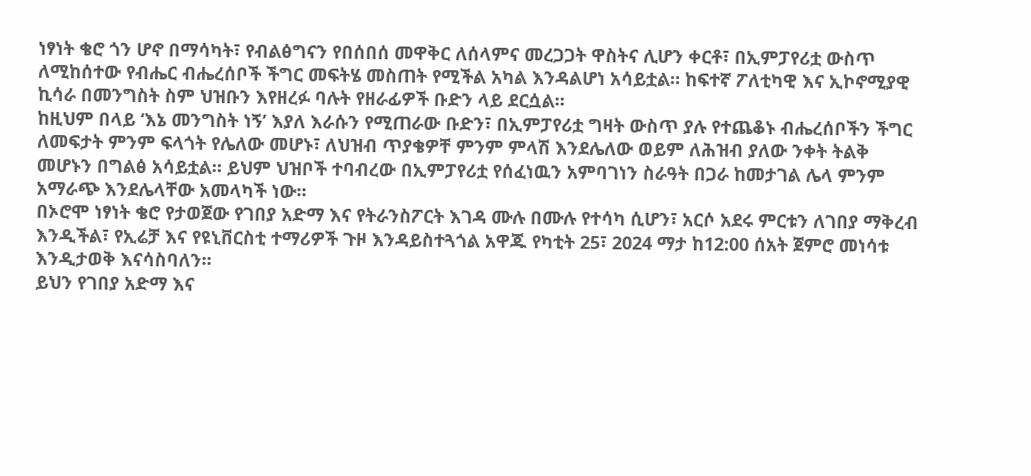ነፃነት ቄሮ ጎን ሆኖ በማሳካት፣ የብልፅግናን የበሰበሰ መዋቅር ለሰላምና መረጋጋት ዋስትና ሊሆን ቀርቶ፣ በኢምፓየሪቷ ውስጥ ለሚከሰተው የብሔር ብሔረሰቦች ችግር መፍትሄ መስጠት የሚችል አካል እንዳልሆነ አሳይቷል። ከፍተኛ ፖለቲካዊ እና ኢኮኖሚያዊ ኪሳራ በመንግስት ስም ህዝቡን እየዘረፉ ባሉት የዘራፊዎች ቡድን ላይ ደርሷል።
ከዚህም በላይ ‘እኔ መንግስት ነኝ’ እያለ እራሱን የሚጠራው ቡድን፣ በኢምፓየሪቷ ግዛት ውስጥ ያሉ የተጨቆኑ ብሔረሰቦችን ችግር ለመፍታት ምንም ፍላጎት የሌለው መሆኑ፣ ለህዝብ ጥያቄዎቸ ምንም ምላሽ እንደሌለው ወይም ለሕዝብ ያለው ንቀት ትልቅ መሆኑን በግልፅ አሳይቷል። ይህም ህዝቦች ተባብረው በኢምፓየሪቷ የሰፈነዉን አምባገነን ስራዓት በጋራ ከመታገል ሌላ ምንም አማራጭ እንደሌላቸው አመላካች ነው።
በኦሮሞ ነፃነት ቄሮ የታወጀው የገበያ አድማ እና የትራንስፖርት እገዳ ሙሉ በሙሉ የተሳካ ሲሆን፣ አርሶ አደሩ ምርቱን ለገበያ ማቅረብ እንዲችል፣ የኢሬቻ እና የዩኒቨርስቲ ተማሪዎች ጉዞ እንዳይስተጓጎል አዋጁ የካቲት 25፣ 2024 ማታ ከ12:00 ሰአት ጀምሮ መነሳቱ እንዲታወቅ እናሳስባለን።
ይህን የገበያ አድማ እና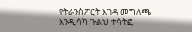የትራንስፖርት እገዳ መግለጫ እንዲሳካ ጉልህ ተሳትፎ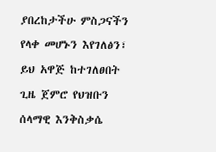ያበረከታችሁ ምስጋናችን የላቀ መሆኑን እየገለፅን፣ ይህ አዋጅ ከተገለፀበት ጊዜ ጀምሮ የህዝቡን ሰላማዊ እንቅስቃሴ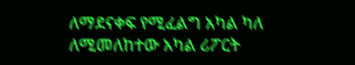ለማደናቀፍ የሚፈልግ አካል ካለ ለሚመለከተው አካል ሪፖርት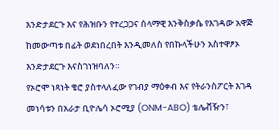እንድታደርጉ እና የሕዝቡን የተረጋጋና ሰላማዊ እንቅስቃሴ የእገዳው አዋጅ ከመውጣቱ በፊት ወደነበረበት እንዲመለስ የበኩላችሁን አስተዋፆኦ እንድታደርጉ እናስገነዝባለን።
የኦሮሞ ነጻነት ቄሮ ያስተላለፈው የገብያ ማዕቀብ እና የትራንስፖርት እገዳ መነሳቱን በአራታ ቢዮሌሳ ኦሮሚያ (ONM-ABO) ቴሌቭዥን፣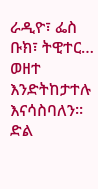ራዲዮ፣ ፌስ ቡክ፣ ትዊተር… ወዘተ እንድትከታተሉ እናሳስባለን።
ድል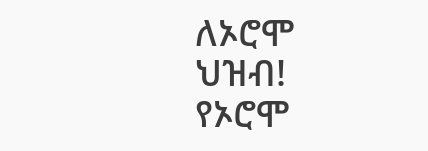ለኦሮሞ ህዝብ!
የኦሮሞ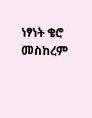ነፃነት ቄሮ
መስከረም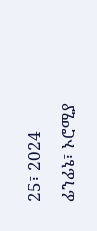25፣ 2024
ፊንፊኔ፣ ኦሮሚያ